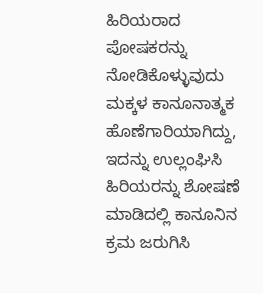ಹಿರಿಯರಾದ ಪೋಷಕರನ್ನು ನೋಡಿಕೊಳ್ಳುವುದು ಮಕ್ಕಳ ಕಾನೂನಾತ್ಮಕ ಹೊಣೆಗಾರಿಯಾಗಿದ್ದು, ಇದನ್ನು ಉಲ್ಲಂಘಿಸಿ ಹಿರಿಯರನ್ನು ಶೋಷಣೆ ಮಾಡಿದಲ್ಲಿ ಕಾನೂನಿನ ಕ್ರಮ ಜರುಗಿಸಿ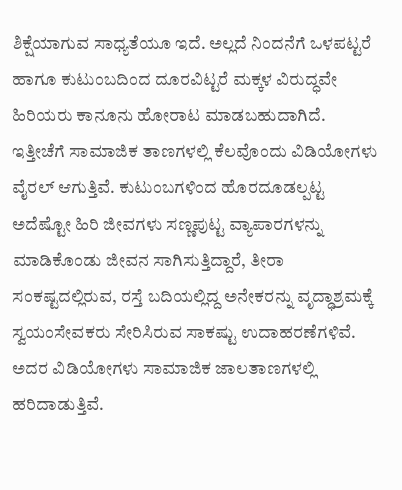ಶಿಕ್ಷೆಯಾಗುವ ಸಾಧ್ಯತೆಯೂ ಇದೆ. ಅಲ್ಲದೆ ನಿಂದನೆಗೆ ಒಳಪಟ್ಟರೆ ಹಾಗೂ ಕುಟುಂಬದಿಂದ ದೂರವಿಟ್ಟರೆ ಮಕ್ಕಳ ವಿರುದ್ಧವೇ ಹಿರಿಯರು ಕಾನೂನು ಹೋರಾಟ ಮಾಡಬಹುದಾಗಿದೆ.
ಇತ್ತೀಚೆಗೆ ಸಾಮಾಜಿಕ ತಾಣಗಳಲ್ಲಿ ಕೆಲವೊಂದು ವಿಡಿಯೋಗಳು ವೈರಲ್ ಆಗುತ್ತಿವೆ. ಕುಟುಂಬಗಳಿಂದ ಹೊರದೂಡಲ್ಪಟ್ಟ ಅದೆಷ್ಟೋ ಹಿರಿ ಜೀವಗಳು ಸಣ್ಣಪುಟ್ಟ ವ್ಯಾಪಾರಗಳನ್ನು ಮಾಡಿಕೊಂಡು ಜೀವನ ಸಾಗಿಸುತ್ತಿದ್ದಾರೆ, ತೀರಾ ಸಂಕಷ್ಟದಲ್ಲಿರುವ, ರಸ್ತೆ ಬದಿಯಲ್ಲಿದ್ದ ಅನೇಕರನ್ನು ವೃದ್ಧಾಶ್ರಮಕ್ಕೆ ಸ್ವಯಂಸೇವಕರು ಸೇರಿಸಿರುವ ಸಾಕಷ್ಟು ಉದಾಹರಣೆಗಳಿವೆ. ಅದರ ವಿಡಿಯೋಗಳು ಸಾಮಾಜಿಕ ಜಾಲತಾಣಗಳಲ್ಲಿ ಹರಿದಾಡುತ್ತಿವೆ.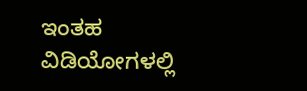ಇಂತಹ ವಿಡಿಯೋಗಳಲ್ಲಿ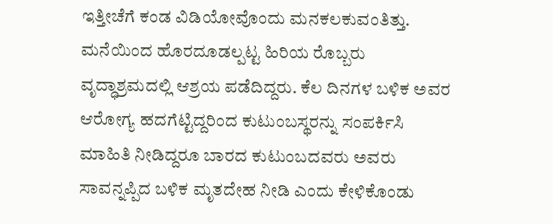ಇತ್ತೀಚೆಗೆ ಕಂಡ ವಿಡಿಯೋವೊಂದು ಮನಕಲಕುವಂತಿತ್ತು. ಮನೆಯಿಂದ ಹೊರದೂಡಲ್ಪಟ್ಟ ಹಿರಿಯ ರೊಬ್ಬರು ವೃದ್ಧಾಶ್ರಮದಲ್ಲಿ ಆಶ್ರಯ ಪಡೆದಿದ್ದರು. ಕೆಲ ದಿನಗಳ ಬಳಿಕ ಅವರ ಆರೋಗ್ಯ ಹದಗೆಟ್ಟಿದ್ದರಿಂದ ಕುಟುಂಬಸ್ಥರನ್ನು ಸಂಪರ್ಕಿಸಿ ಮಾಹಿತಿ ನೀಡಿದ್ದರೂ ಬಾರದ ಕುಟುಂಬದವರು ಅವರು ಸಾವನ್ನಪ್ಪಿದ ಬಳಿಕ ಮೃತದೇಹ ನೀಡಿ ಎಂದು ಕೇಳಿಕೊಂಡು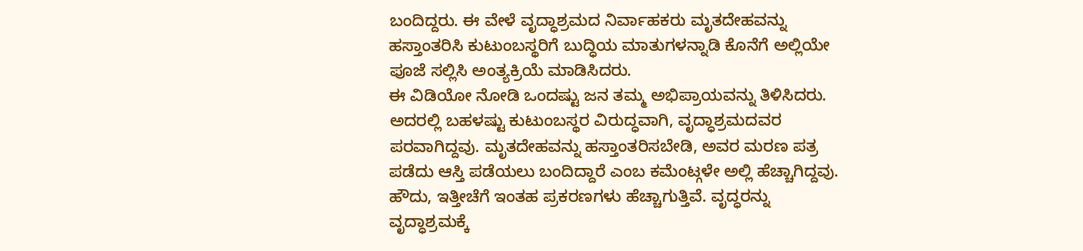ಬಂದಿದ್ದರು. ಈ ವೇಳೆ ವೃದ್ಧಾಶ್ರಮದ ನಿರ್ವಾಹಕರು ಮೃತದೇಹವನ್ನು ಹಸ್ತಾಂತರಿಸಿ ಕುಟುಂಬಸ್ಥರಿಗೆ ಬುದ್ಧಿಯ ಮಾತುಗಳನ್ನಾಡಿ ಕೊನೆಗೆ ಅಲ್ಲಿಯೇ ಪೂಜೆ ಸಲ್ಲಿಸಿ ಅಂತ್ಯಕ್ರಿಯೆ ಮಾಡಿಸಿದರು.
ಈ ವಿಡಿಯೋ ನೋಡಿ ಒಂದಷ್ಟು ಜನ ತಮ್ಮ ಅಭಿಪ್ರಾಯವನ್ನು ತಿಳಿಸಿದರು. ಅದರಲ್ಲಿ ಬಹಳಷ್ಟು ಕುಟುಂಬಸ್ಥರ ವಿರುದ್ಧವಾಗಿ, ವೃದ್ಧಾಶ್ರಮದವರ ಪರವಾಗಿದ್ದವು. ಮೃತದೇಹವನ್ನು ಹಸ್ತಾಂತರಿಸಬೇಡಿ, ಅವರ ಮರಣ ಪತ್ರ ಪಡೆದು ಆಸ್ತಿ ಪಡೆಯಲು ಬಂದಿದ್ದಾರೆ ಎಂಬ ಕಮೆಂಟ್ಗಳೇ ಅಲ್ಲಿ ಹೆಚ್ಚಾಗಿದ್ದವು.
ಹೌದು, ಇತ್ತೀಚೆಗೆ ಇಂತಹ ಪ್ರಕರಣಗಳು ಹೆಚ್ಚಾಗುತ್ತಿವೆ. ವೃದ್ಧರನ್ನು ವೃದ್ಧಾಶ್ರಮಕ್ಕೆ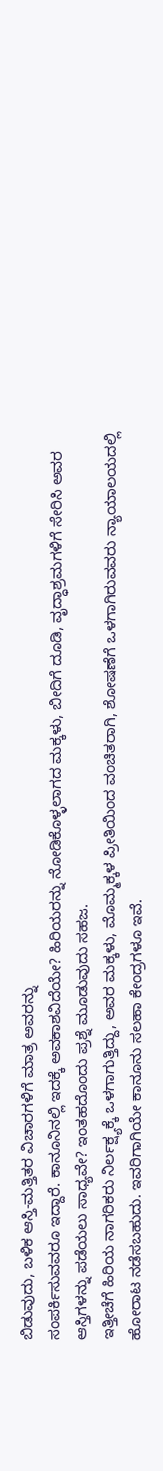ಬಿಡುವುದು, ಬಳಿಕ ಆಸ್ತಿ-ಮತ್ತಿತರ ವಿಚಾರಗಳಿಗೆ ಮಾತ್ರ ಅವರನ್ನು
ಸಂಪರ್ಕಿಸುವವರೂ ಇದ್ದಾರೆ. ಕಾನೂನಿನಲ್ಲಿ ಇದಕ್ಕೆ ಅವಕಾಶವಿದೆಯೇ? ಹಿರಿಯರನ್ನು ನೋಡಿಕೊಳ್ಳಲಾಗದ ಮಕ್ಕಳು, ಬೀದಿಗೆ ದೂಡಿ, ವೃದ್ಧಾಶ್ರಮಗಳಿಗೆ ಸೇರಿಸಿ ಅವರ ಆಸ್ತಿಗಳನ್ನು ಪಡೆಯಲು ಸಾಧ್ಯವೇ? ಇಂತಹದೊಂದು ಪ್ರಶ್ನೆ ಮೂಡುವುದು ಸಹಜ.
ಇತ್ತೀಚೆಗೆ ಹಿರಿಯ ನಾಗರಿಕರು ನಿರ್ಲಕ್ಷ್ಯಕ್ಕೆ ಒಳಗಾಗುತ್ತಿದ್ದು, ಅವರ ಮಕ್ಕಳು, ಮೊಮ್ಮಕ್ಕಳ ಪ್ರೀತಿಯಿಂದ ವಂಚಿತರಾಗಿ, ಶೋಷಣೆಗೆ ಒಳಗಾಗಿರುವವರು ನ್ಯಾಯಾಲಯದಲ್ಲಿ ಹೋರಾಟ ನಡೆಸಬಹುದು. ಇವರಿಗಾಗಿಯೇ ಕಾನೂನು ಸಲಹಾ ಕೇಂದ್ರಗಳೂ ಇವೆ.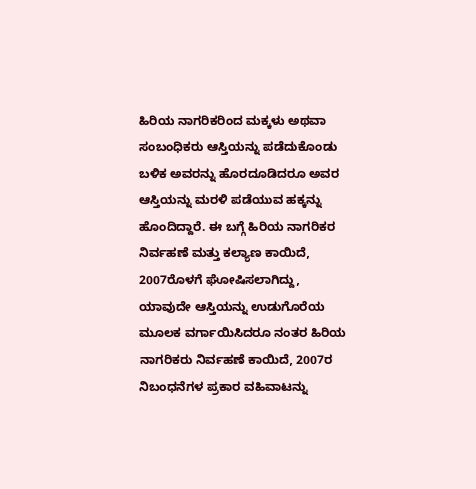ಹಿರಿಯ ನಾಗರಿಕರಿಂದ ಮಕ್ಕಳು ಅಥವಾ ಸಂಬಂಧಿಕರು ಆಸ್ತಿಯನ್ನು ಪಡೆದುಕೊಂಡು ಬಳಿಕ ಅವರನ್ನು ಹೊರದೂಡಿದರೂ ಅವರ ಆಸ್ತಿಯನ್ನು ಮರಳಿ ಪಡೆಯುವ ಹಕ್ಕನ್ನು ಹೊಂದಿದ್ದಾರೆ. ಈ ಬಗ್ಗೆ ಹಿರಿಯ ನಾಗರಿಕರ ನಿರ್ವಹಣೆ ಮತ್ತು ಕಲ್ಯಾಣ ಕಾಯಿದೆ, 2007ರೊಳಗೆ ಘೋಷಿಸಲಾಗಿದ್ದು, ಯಾವುದೇ ಆಸ್ತಿಯನ್ನು ಉಡುಗೊರೆಯ ಮೂಲಕ ವರ್ಗಾಯಿಸಿದರೂ ನಂತರ ಹಿರಿಯ ನಾಗರಿಕರು ನಿರ್ವಹಣೆ ಕಾಯಿದೆ, 2007ರ ನಿಬಂಧನೆಗಳ ಪ್ರಕಾರ ವಹಿವಾಟನ್ನು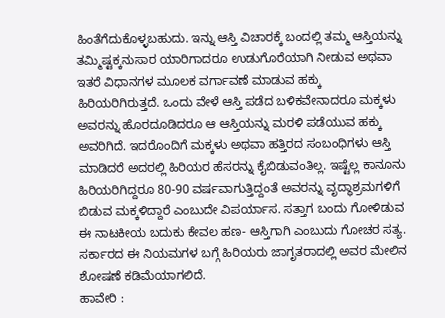ಹಿಂತೆಗೆದುಕೊಳ್ಳಬಹುದು. ಇನ್ನು ಆಸ್ತಿ ವಿಚಾರಕ್ಕೆ ಬಂದಲ್ಲಿ ತಮ್ಮ ಆಸ್ತಿಯನ್ನು ತಮ್ಮಿಷ್ಟಕ್ಕನುಸಾರ ಯಾರಿಗಾದರೂ ಉಡುಗೊರೆಯಾಗಿ ನೀಡುವ ಅಥವಾ ಇತರೆ ವಿಧಾನಗಳ ಮೂಲಕ ವರ್ಗಾವಣೆ ಮಾಡುವ ಹಕ್ಕು ಹಿರಿಯರಿಗಿರುತ್ತದೆ. ಒಂದು ವೇಳೆ ಆಸ್ತಿ ಪಡೆದ ಬಳಿಕವೇನಾದರೂ ಮಕ್ಕಳು ಅವರನ್ನು ಹೊರದೂಡಿದರೂ ಆ ಆಸ್ತಿಯನ್ನು ಮರಳಿ ಪಡೆಯುವ ಹಕ್ಕು ಅವರಿಗಿದೆ. ಇದರೊಂದಿಗೆ ಮಕ್ಕಳು ಅಥವಾ ಹತ್ತಿರದ ಸಂಬಂಧಿಗಳು ಆಸ್ತಿ ಮಾಡಿದರೆ ಅದರಲ್ಲಿ ಹಿರಿಯರ ಹೆಸರನ್ನು ಕೈಬಿಡುವಂತಿಲ್ಲ. ಇಷ್ಟೆಲ್ಲ ಕಾನೂನು ಹಿರಿಯರಿಗಿದ್ದರೂ 80-90 ವರ್ಷವಾಗುತ್ತಿದ್ದಂತೆ ಅವರನ್ನು ವೃದ್ಧಾಶ್ರಮಗಳಿಗೆ ಬಿಡುವ ಮಕ್ಕಳಿದ್ದಾರೆ ಎಂಬುದೇ ವಿಪರ್ಯಾಸ. ಸತ್ತಾಗ ಬಂದು ಗೋಳಿಡುವ ಈ ನಾಟಕೀಯ ಬದುಕು ಕೇವಲ ಹಣ- ಆಸ್ತಿಗಾಗಿ ಎಂಬುದು ಗೋಚರ ಸತ್ಯ. ಸರ್ಕಾರದ ಈ ನಿಯಮಗಳ ಬಗ್ಗೆ ಹಿರಿಯರು ಜಾಗೃತರಾದಲ್ಲಿ ಅವರ ಮೇಲಿನ ಶೋಷಣೆ ಕಡಿಮೆಯಾಗಲಿದೆ.
ಹಾವೇರಿ :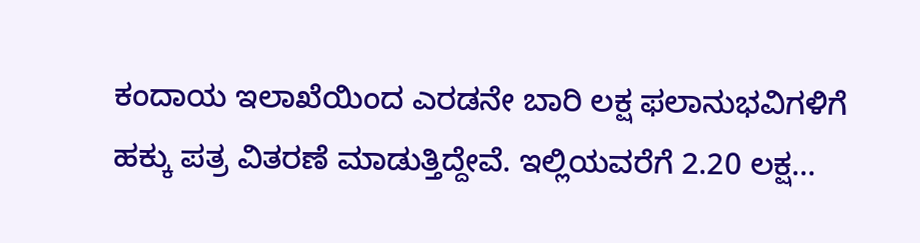ಕಂದಾಯ ಇಲಾಖೆಯಿಂದ ಎರಡನೇ ಬಾರಿ ಲಕ್ಷ ಫಲಾನುಭವಿಗಳಿಗೆ ಹಕ್ಕು ಪತ್ರ ವಿತರಣೆ ಮಾಡುತ್ತಿದ್ದೇವೆ. ಇಲ್ಲಿಯವರೆಗೆ 2.20 ಲಕ್ಷ…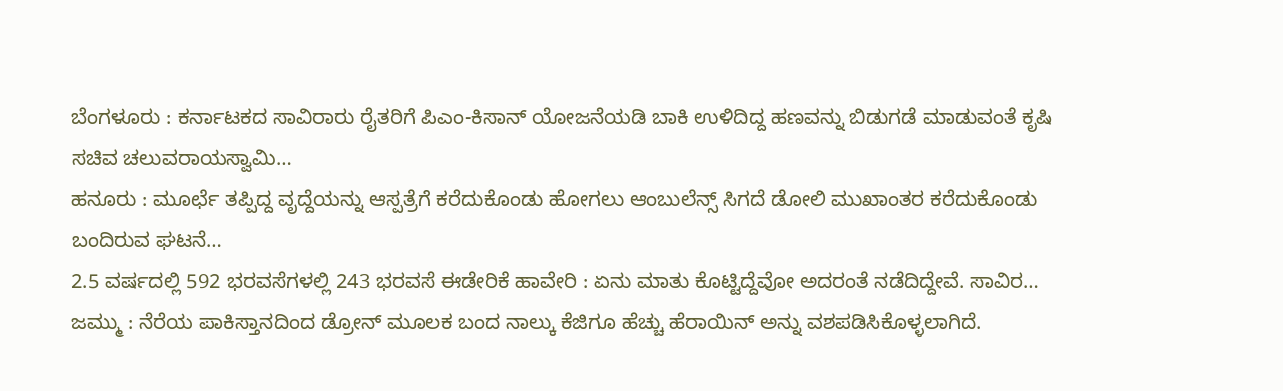ಬೆಂಗಳೂರು : ಕರ್ನಾಟಕದ ಸಾವಿರಾರು ರೈತರಿಗೆ ಪಿಎಂ-ಕಿಸಾನ್ ಯೋಜನೆಯಡಿ ಬಾಕಿ ಉಳಿದಿದ್ದ ಹಣವನ್ನು ಬಿಡುಗಡೆ ಮಾಡುವಂತೆ ಕೃಷಿ ಸಚಿವ ಚಲುವರಾಯಸ್ವಾಮಿ…
ಹನೂರು : ಮೂರ್ಛೆ ತಪ್ಪಿದ್ದ ವೃದ್ದೆಯನ್ನು ಆಸ್ಪತ್ರೆಗೆ ಕರೆದುಕೊಂಡು ಹೋಗಲು ಆಂಬುಲೆನ್ಸ್ ಸಿಗದೆ ಡೋಲಿ ಮುಖಾಂತರ ಕರೆದುಕೊಂಡು ಬಂದಿರುವ ಘಟನೆ…
2.5 ವರ್ಷದಲ್ಲಿ 592 ಭರವಸೆಗಳಲ್ಲಿ 243 ಭರವಸೆ ಈಡೇರಿಕೆ ಹಾವೇರಿ : ಏನು ಮಾತು ಕೊಟ್ಟಿದ್ದೆವೋ ಅದರಂತೆ ನಡೆದಿದ್ದೇವೆ. ಸಾವಿರ…
ಜಮ್ಮು : ನೆರೆಯ ಪಾಕಿಸ್ತಾನದಿಂದ ಡ್ರೋನ್ ಮೂಲಕ ಬಂದ ನಾಲ್ಕು ಕೆಜಿಗೂ ಹೆಚ್ಚು ಹೆರಾಯಿನ್ ಅನ್ನು ವಶಪಡಿಸಿಕೊಳ್ಳಲಾಗಿದೆ.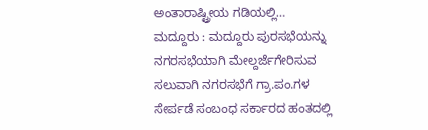ಅಂತಾರಾಷ್ಟ್ರೀಯ ಗಡಿಯಲ್ಲಿ…
ಮದ್ದೂರು : ಮದ್ದೂರು ಪುರಸಭೆಯನ್ನು ನಗರಸಭೆಯಾಗಿ ಮೇಲ್ದರ್ಜೆಗೇರಿಸುವ ಸಲುವಾಗಿ ನಗರಸಭೆಗೆ ಗ್ರಾ.ಪಂ.ಗಳ ಸೇರ್ಪಡೆ ಸಂಬಂಧ ಸರ್ಕಾರದ ಹಂತದಲ್ಲಿ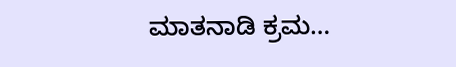ಮಾತನಾಡಿ ಕ್ರಮ…